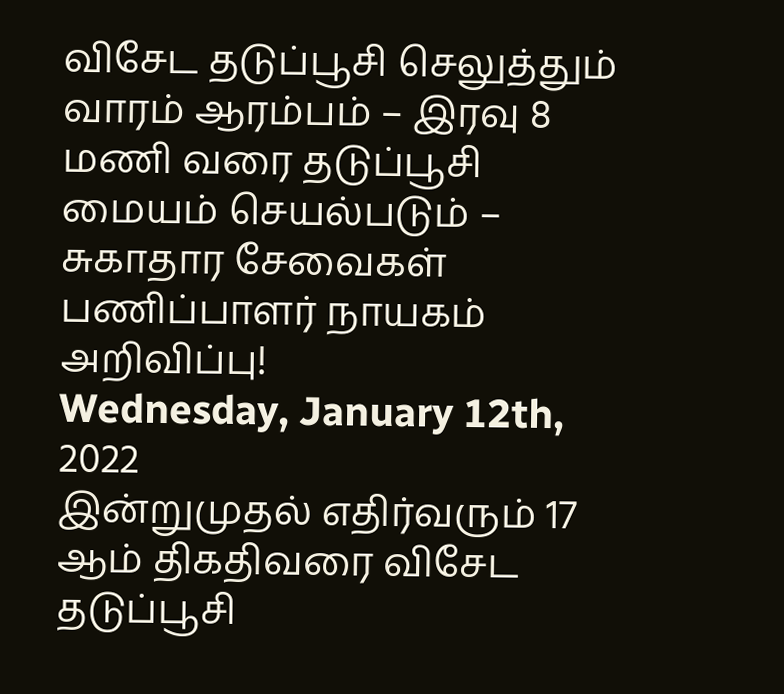விசேட தடுப்பூசி செலுத்தும் வாரம் ஆரம்பம் – இரவு 8 மணி வரை தடுப்பூசி மையம் செயல்படும் – சுகாதார சேவைகள் பணிப்பாளர் நாயகம் அறிவிப்பு!
Wednesday, January 12th, 2022
இன்றுமுதல் எதிர்வரும் 17 ஆம் திகதிவரை விசேட தடுப்பூசி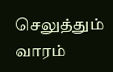செலுத்தும் வாரம்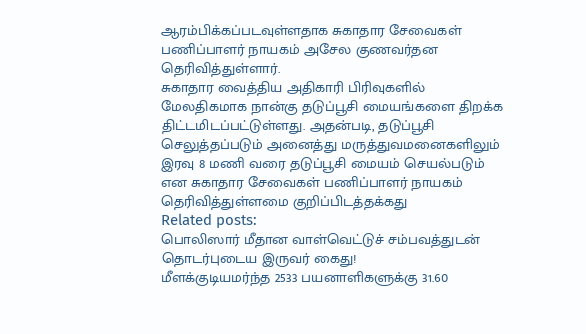ஆரம்பிக்கப்படவுள்ளதாக சுகாதார சேவைகள் பணிப்பாளர் நாயகம் அசேல குணவர்தன தெரிவித்துள்ளார்.
சுகாதார வைத்திய அதிகாரி பிரிவுகளில் மேலதிகமாக நான்கு தடுப்பூசி மையங்களை திறக்க திட்டமிடப்பட்டுள்ளது. அதன்படி, தடுப்பூசி செலுத்தப்படும் அனைத்து மருத்துவமனைகளிலும் இரவு 8 மணி வரை தடுப்பூசி மையம் செயல்படும் என சுகாதார சேவைகள் பணிப்பாளர் நாயகம் தெரிவித்துள்ளமை குறிப்பிடத்தக்கது
Related posts:
பொலிஸார் மீதான வாள்வெட்டுச் சம்பவத்துடன் தொடர்புடைய இருவர் கைது!
மீளக்குடியமர்ந்த 2533 பயனாளிகளுக்கு 31.60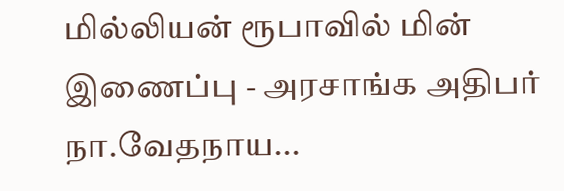மில்லியன் ரூபாவில் மின் இணைப்பு - அரசாங்க அதிபர் நா.வேதநாய...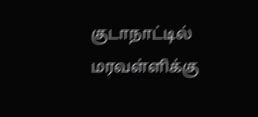குடாநாட்டில் மரவள்ளிக்கு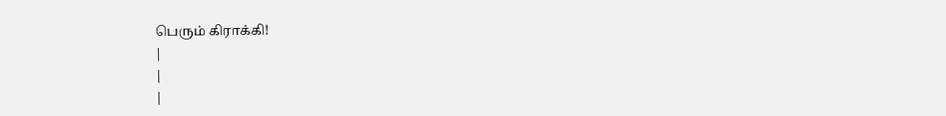பெரும் கிராக்கி!
|
|
|